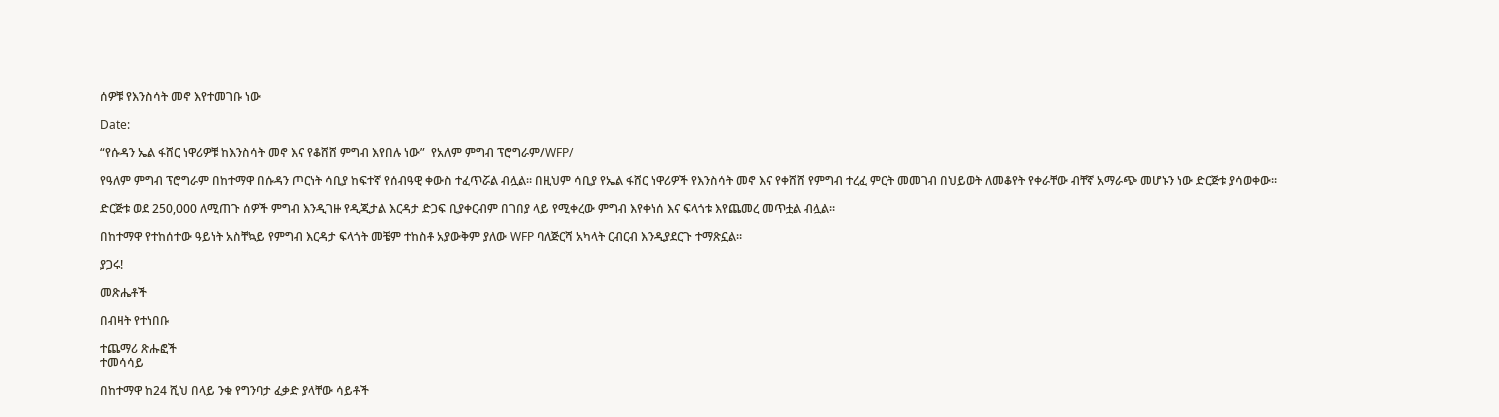ሰዎቹ የእንስሳት መኖ እየተመገቡ ነው

Date:

“የሱዳን ኤል ፋሸር ነዋሪዎቹ ከእንስሳት መኖ እና የቆሸሸ ምግብ እየበሉ ነው”  የአለም ምግብ ፕሮግራም/WFP/

የዓለም ምግብ ፕሮግራም በከተማዋ በሱዳን ጦርነት ሳቢያ ከፍተኛ የሰብዓዊ ቀውስ ተፈጥሯል ብሏል። በዚህም ሳቢያ የኤል ፋሸር ነዋሪዎች የእንስሳት መኖ እና የቀሸሸ የምግብ ተረፈ ምርት መመገብ በህይወት ለመቆየት የቀራቸው ብቸኛ አማራጭ መሆኑን ነው ድርጅቱ ያሳወቀው።

ድርጅቱ ወደ 250,000 ለሚጠጉ ሰዎች ምግብ እንዲገዙ የዲጂታል እርዳታ ድጋፍ ቢያቀርብም በገበያ ላይ የሚቀረው ምግብ እየቀነሰ እና ፍላጎቱ እየጨመረ መጥቷል ብሏል።

በከተማዋ የተከሰተው ዓይነት አስቸኳይ የምግብ እርዳታ ፍላጎት መቼም ተከስቶ አያውቅም ያለው WFP ባለጅርሻ አካላት ርብርብ እንዲያደርጉ ተማጽኗል።

ያጋሩ!

መጽሔቶች

በብዛት የተነበቡ

ተጨማሪ ጽሑፎች
ተመሳሳይ

በከተማዋ ከ24 ሺህ በላይ ንቁ የግንባታ ፈቃድ ያላቸው ሳይቶች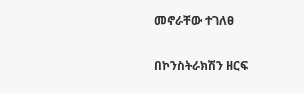መኖራቸው ተገለፀ

በኮንስትራክሽን ዘርፍ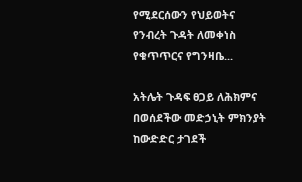የሚደርሰውን የህይወትና የንብረት ጉዳት ለመቀነስ የቁጥጥርና የግንዛቤ...

አትሌት ጉዳፍ ፀጋይ ለሕክምና በወሰደችው መድኃኒት ምክንያት ከውድድር ታገደች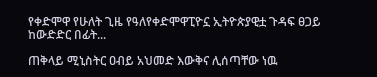የቀድሞዋ የሁለት ጊዜ የዓለየቀድሞዋፒዮኗ ኢትዮጵያዊቷ ጉዳፍ ፀጋይ ከውድድር በፊት...

ጠቅላይ ሚኒስትር ዐብይ አህመድ እውቅና ሊሰጣቸው ነዉ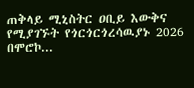ጠቅላይ ሚኒስትር ዐቢይ እውቅና የሚያገኙት የጎርጎርጎረሳዉያኑ 2026 በሞሮኮ...